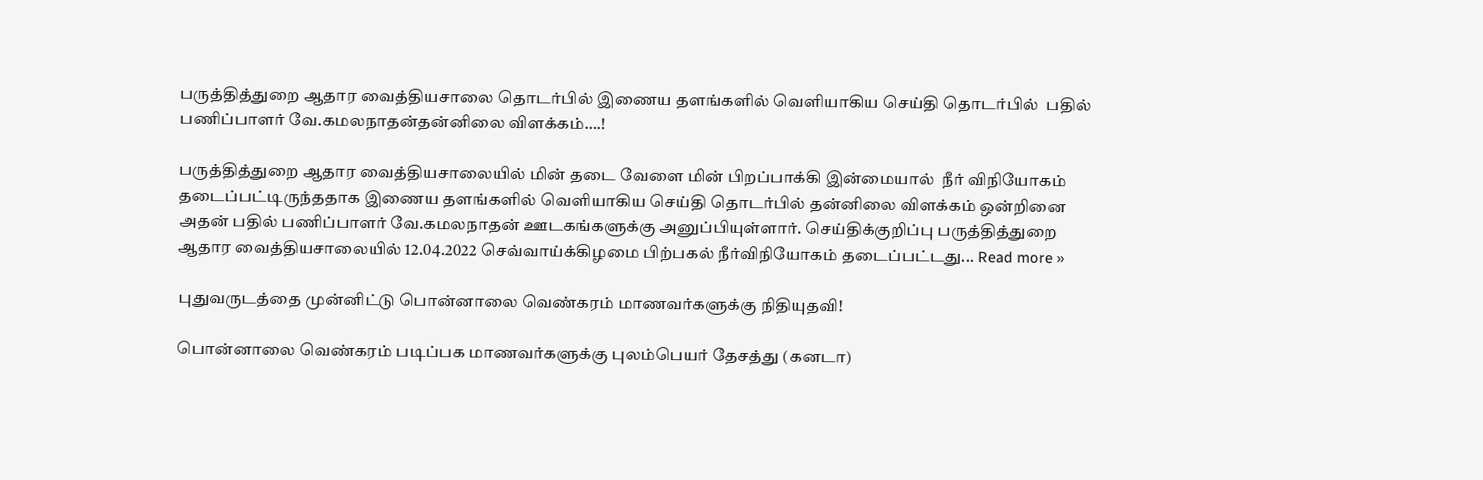பருத்தித்துறை ஆதார வைத்தியசாலை தொடர்பில் இணைய தளங்களில் வெளியாகிய செய்தி தொடர்பில்  பதில் பணிப்பாளர் வே.கமலநாதன்தன்னிலை விளக்கம்….!

பருத்தித்துறை ஆதார வைத்தியசாலையில் மின் தடை வேளை மின் பிறப்பாக்கி இன்மையால்  நீர் விநியோகம் தடைப்பட்டிருந்ததாக இணைய தளங்களில் வெளியாகிய செய்தி தொடர்பில் தன்னிலை விளக்கம் ஒன்றினை அதன் பதில் பணிப்பாளர் வே.கமலநாதன் ஊடகங்களுக்கு அனுப்பியுள்ளார். செய்திக்குறிப்பு பருத்தித்துறை ஆதார வைத்தியசாலையில் 12.04.2022 செவ்வாய்க்கிழமை பிற்பகல் நீர்விநியோகம் தடைப்பட்டது... Read more »

புதுவருடத்தை முன்னிட்டு பொன்னாலை வெண்கரம் மாணவர்களுக்கு நிதியுதவி!

பொன்னாலை வெண்கரம் படிப்பக மாணவர்களுக்கு புலம்பெயர் தேசத்து (கனடா)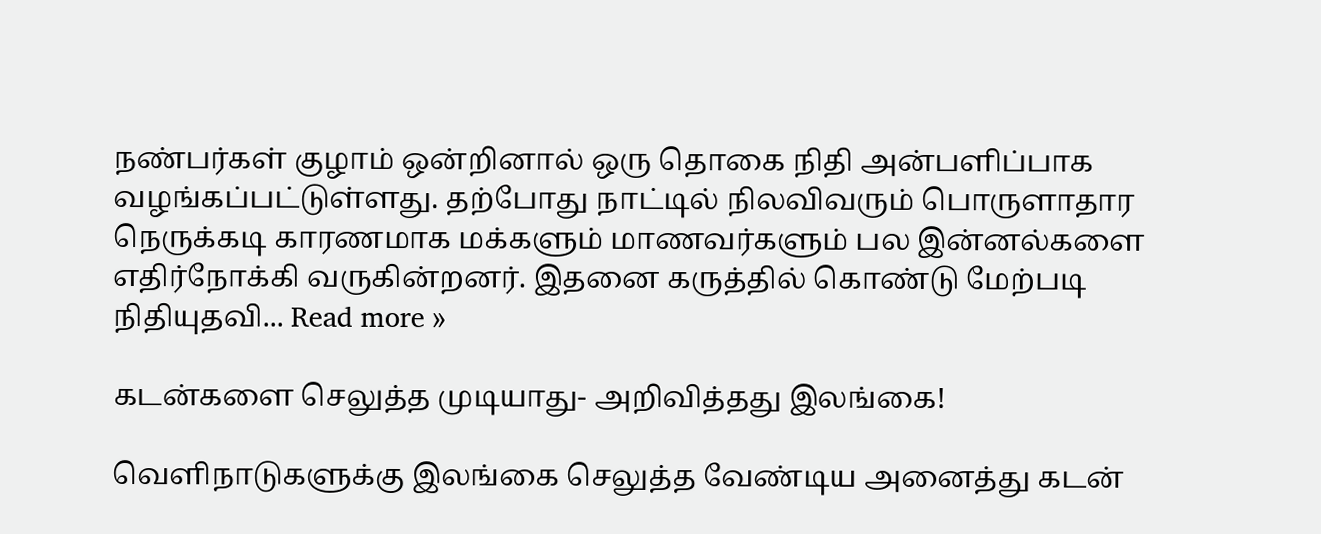நண்பர்கள் குழாம் ஒன்றினால் ஒரு தொகை நிதி அன்பளிப்பாக வழங்கப்பட்டுள்ளது. தற்போது நாட்டில் நிலவிவரும் பொருளாதார நெருக்கடி காரணமாக மக்களும் மாணவர்களும் பல இன்னல்களை எதிர்நோக்கி வருகின்றனர். இதனை கருத்தில் கொண்டு மேற்படி நிதியுதவி... Read more »

கடன்களை செலுத்த முடியாது- அறிவித்தது இலங்கை!

வெளிநாடுகளுக்கு இலங்கை செலுத்த வேண்டிய அனைத்து கடன்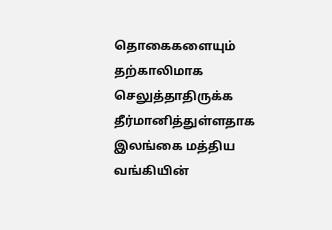தொகைகளையும் தற்காலிமாக செலுத்தாதிருக்க தீர்மானித்துள்ளதாக இலங்கை மத்திய வங்கியின்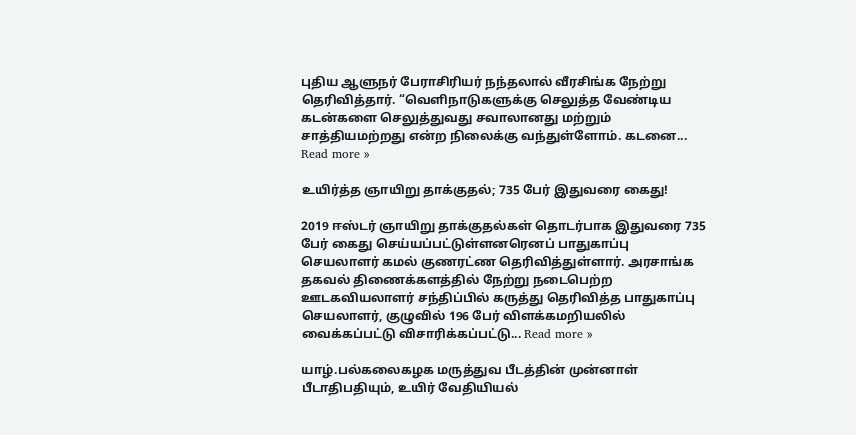புதிய ஆளுநர் பேராசிரியர் நந்தலால் வீரசிங்க நேற்று தெரிவித்தார். “வெளிநாடுகளுக்கு செலுத்த வேண்டிய கடன்களை செலுத்துவது சவாலானது மற்றும் சாத்தியமற்றது என்ற நிலைக்கு வந்துள்ளோம். கடனை... Read more »

உயிர்த்த ஞாயிறு தாக்குதல்; 735 பேர் இதுவரை கைது!

2019 ஈஸ்டர் ஞாயிறு தாக்குதல்கள் தொடர்பாக இதுவரை 735 பேர் கைது செய்யப்பட்டுள்ளனரெனப் பாதுகாப்பு செயலாளர் கமல் குணரட்ண தெரிவித்துள்ளார். அரசாங்க தகவல் திணைக்களத்தில் நேற்று நடைபெற்ற ஊடகவியலாளர் சந்திப்பில் கருத்து தெரிவித்த பாதுகாப்பு செயலாளர், குழுவில் 196 பேர் விளக்கமறியலில் வைக்கப்பட்டு விசாரிக்கப்பட்டு... Read more »

யாழ்.பல்கலைகழக மருத்துவ பீடத்தின் முன்னாள் பீடாதிபதியும், உயிர் வேதியியல்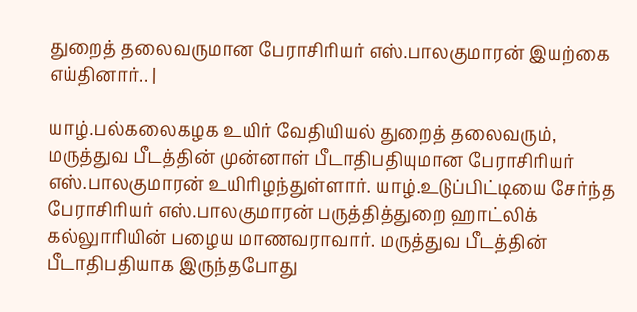துறைத் தலைவருமான பேராசிரியர் எஸ்.பாலகுமாரன் இயற்கை எய்தினார்.. |

யாழ்.பல்கலைகழக உயிர் வேதியியல் துறைத் தலைவரும், மருத்துவ பீடத்தின் முன்னாள் பீடாதிபதியுமான பேராசிரியர் எஸ்.பாலகுமாரன் உயிரிழந்துள்ளார். யாழ்.உடுப்பிட்டியை சேர்ந்த பேராசிரியர் எஸ்.பாலகுமாரன் பருத்தித்துறை ஹாட்லிக் கல்லுாரியின் பழைய மாணவராவார். மருத்துவ பீடத்தின் பீடாதிபதியாக இருந்தபோது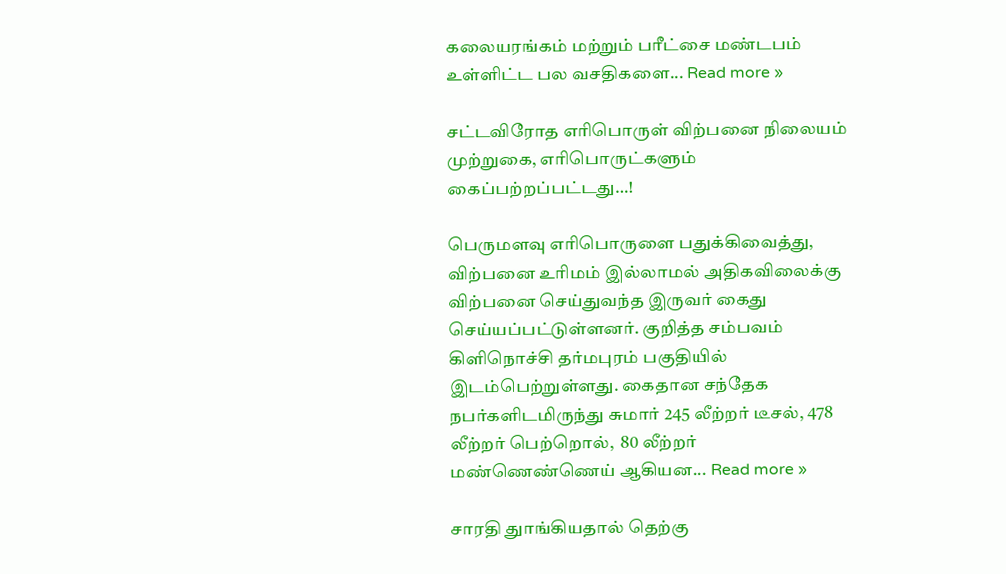கலையரங்கம் மற்றும் பரீட்சை மண்டபம் உள்ளிட்ட பல வசதிகளை... Read more »

சட்டவிரோத எரிபொருள் விற்பனை நிலையம் முற்றுகை, எரிபொருட்களும் கைப்பற்றப்பட்டது…!

பெருமளவு எரிபொருளை பதுக்கிவைத்து, விற்பனை உரிமம் இல்லாமல் அதிகவிலைக்கு விற்பனை செய்துவந்த இருவர் கைது செய்யப்பட்டுள்ளனர். குறித்த சம்பவம் கிளிநொச்சி தர்மபுரம் பகுதியில் இடம்பெற்றுள்ளது. கைதான சந்தேக நபர்களிடமிருந்து சுமார் 245 லீற்றர் டீசல், 478 லீற்றர் பெற்றொல்,  80 லீற்றர் மண்ணெண்ணெய் ஆகியன... Read more »

சாரதி துாங்கியதால் தெற்கு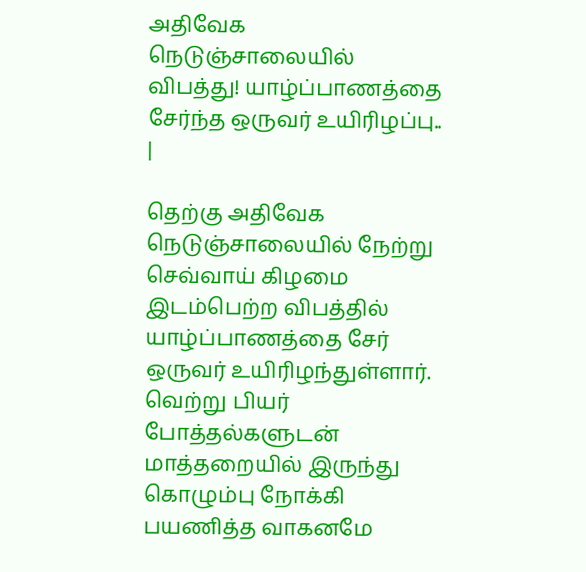அதிவேக நெடுஞ்சாலையில் விபத்து! யாழ்ப்பாணத்தை சேர்ந்த ஒருவர் உயிரிழப்பு.. |

தெற்கு அதிவேக நெடுஞ்சாலையில் நேற்று செவ்வாய் கிழமை இடம்பெற்ற விபத்தில் யாழ்ப்பாணத்தை சேர் ஒருவர் உயிரிழந்துள்ளார். வெற்று பியர் போத்தல்களுடன் மாத்தறையில் இருந்து கொழும்பு நோக்கி பயணித்த வாகனமே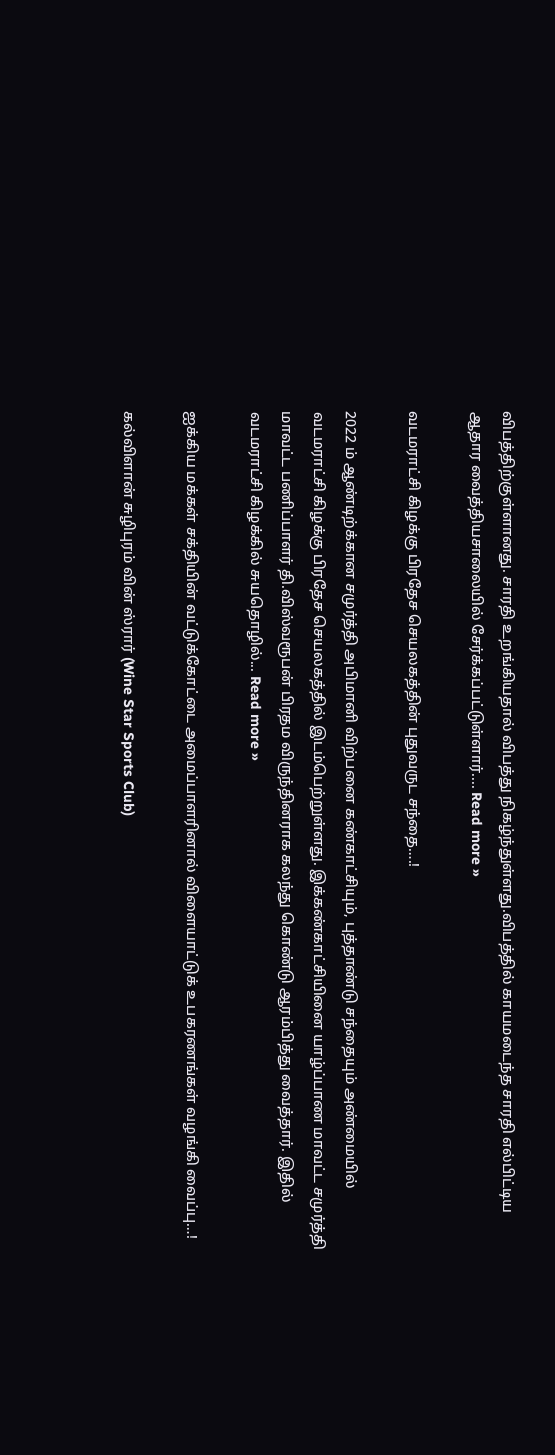விபத்திற்குள்ளானது. சாரதி உறங்கியதால் விபத்து நிகழ்ந்துள்ளது.விபத்தில் காயமடைந்த சாரதி எல்பிட்டிய ஆதார வைத்தியசாலையில் சேர்க்கப்பட்டுள்ளார்.... Read more »

வடமராட்சி கிழக்கு பிரதேச செயலகத்தின் புதுவருட சந்தை….!

2022 ம் ஆண்டிற்க்கான சமுர்த்தி அபிமானி விற்பனை கண்காட்சியும், புத்தாண்டு சந்தையும் அண்மையில்  வடமராட்சி கிழக்கு பிரதேச செயலகத்தில் இடம்பெற்றுள்ளது. இக்கண்காட்சியினை யாழ்ப்பாண மாவட்ட சமுர்த்தி மாவட்ட பணிப்பாளர் தி.விஸ்வரூபன் பிரதம விருந்தினராக கலந்து கொண்டு ஆரம்பித்து வைத்தார். இதில் வடமராட்சி கிழக்கில் சுயதொழில்... Read more »

ஐக்கிய மக்கள் சக்தியின் வட்டுக்கோட்டை அமைப்பாளரினால் விளையாட்டுக் உபகரணங்கள் வழங்கி வைப்பு…!

கல்விளான் சுழிபுரம் வின் ஸ்ரார் (Wine Star Sports Club)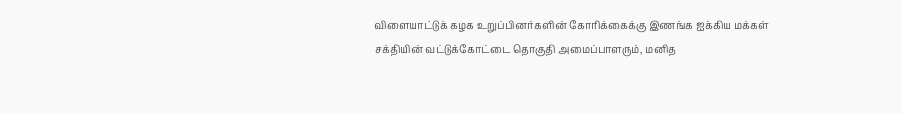விளையாட்டுக் கழக உறுப்பினர்களின் கோரிக்கைக்கு இணங்க ஐக்கிய மக்கள் சக்தியின் வட்டுக்கோட்டை தொகுதி அமைப்பாளரும், மனித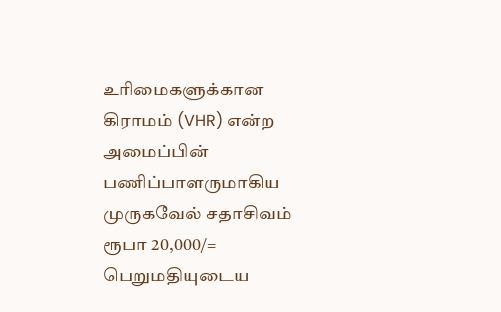உரிமைகளுக்கான கிராமம் (VHR) என்ற அமைப்பின் பணிப்பாளருமாகிய முருகவேல் சதாசிவம் ரூபா 20,000/= பெறுமதியுடைய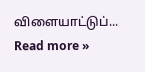விளையாட்டுப்... Read more »